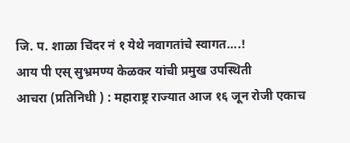जि. प. शाळा चिंदर नं १ येथे नवागतांचे स्वागत….!
आय पी एस् सुभ्रमण्य केळकर यांची प्रमुख उपस्थिती
आचरा (प्रतिनिधी ) : महाराष्ट्र राज्यात आज १६ जून रोजी एकाच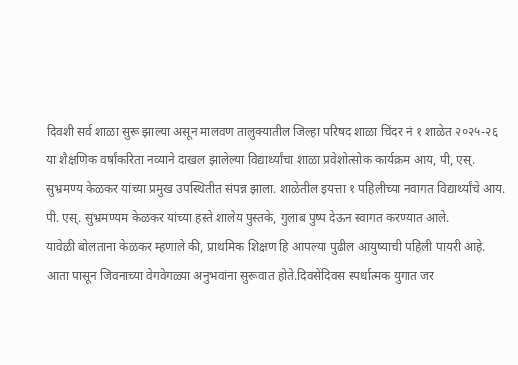दिवशी सर्व शाळा सुरू झाल्या असून मालवण तालुक्यातील जिल्हा परिषद शाळा चिंदर नं १ शाळेत २०२५-२६ या शैक्षणिक वर्षांकरिता नव्याने दाखल झालेल्या विद्यार्थ्यांचा शाळा प्रवेशोत्सोक कार्यक्रम आय, पी, एस्. सुभ्रमण्य केळकर यांच्या प्रमुख उपस्थितीत संपन्न झाला. शाळेतील इयत्ता १ पहिलीच्या नवागत विद्यार्थ्यांचे आय. पी. एस्. सुभ्रमण्यम केळकर यांच्या हस्ते शालेय पुस्तके, गुलाब पुष्प देऊन स्वागत करण्यात आले.
यावेळी बोलताना केळकर म्हणाले की, प्राथमिक शिक्षण हि आपल्या पुढील आयुष्याची पहिली पायरी आहे. आता पासून जिवनाच्या वेगवेगळ्या अनुभवांना सुरूवात होते.दिवसेंदिवस स्पर्धात्मक युगात जर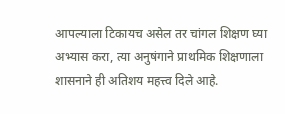आपल्याला टिकायच असेल तर चांगल शिक्षण घ्या अभ्यास करा, त्या अनुषंगाने प्राथमिक शिक्षणाला शासनाने ही अतिशय महत्त्व दिले आहे.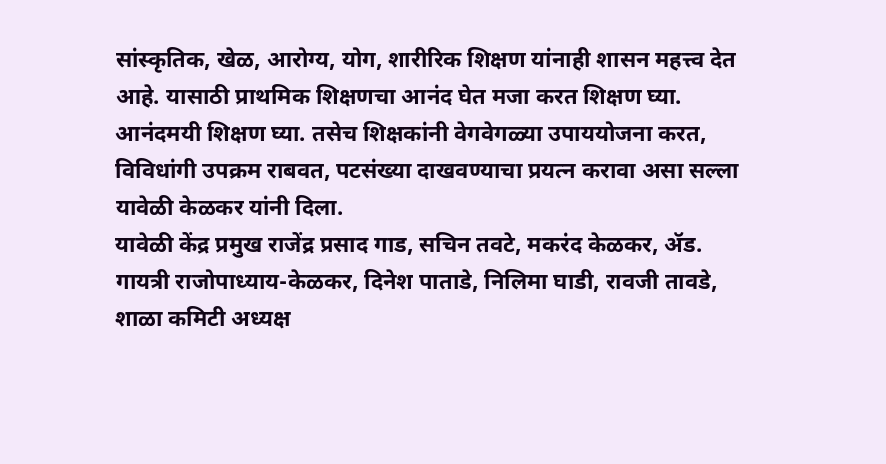सांस्कृतिक, खेळ, आरोग्य, योग, शारीरिक शिक्षण यांनाही शासन महत्त्व देत आहे. यासाठी प्राथमिक शिक्षणचा आनंद घेत मजा करत शिक्षण घ्या. आनंदमयी शिक्षण घ्या. तसेच शिक्षकांनी वेगवेगळ्या उपाययोजना करत, विविधांगी उपक्रम राबवत, पटसंख्या दाखवण्याचा प्रयत्न करावा असा सल्ला यावेळी केळकर यांनी दिला.
यावेळी केंद्र प्रमुख राजेंद्र प्रसाद गाड, सचिन तवटे, मकरंद केळकर, ॲड. गायत्री राजोपाध्याय-केळकर, दिनेश पाताडे, निलिमा घाडी, रावजी तावडे, शाळा कमिटी अध्यक्ष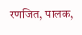रणजित, पालक,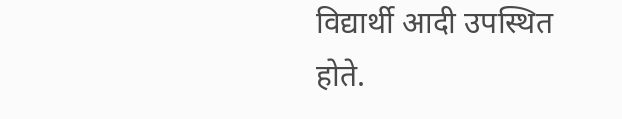विद्यार्थी आदी उपस्थित होते.